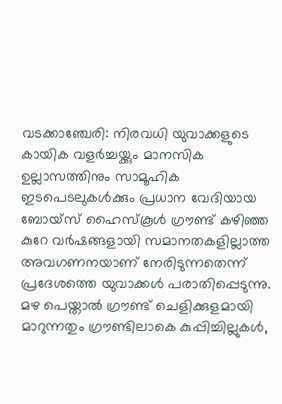വടക്കാഞ്ചേരി: നിരവധി യുവാക്കളുടെ കായിക വളർച്ചയ്ക്കും മാനസിക ഉല്ലാസത്തിനും സാമൂഹിക ഇടപെടലുകൾക്കും പ്രധാന വേദിയായ ബോയ്സ് ഹൈസ്കൂൾ ഗ്രൗണ്ട് കഴിഞ്ഞ കുറേ വർഷങ്ങളായി സമാനതകളില്ലാത്ത അവഗണനയാണ് നേരിടുന്നതെന്ന് പ്രദേശത്തെ യുവാക്കൾ പരാതിപ്പെടുന്നു.
മഴ പെയ്താൽ ഗ്രൗണ്ട് ചെളിക്കുളമായി മാറുന്നതും ഗ്രൗണ്ടിലാകെ കുപ്പിച്ചില്ലുകൾ,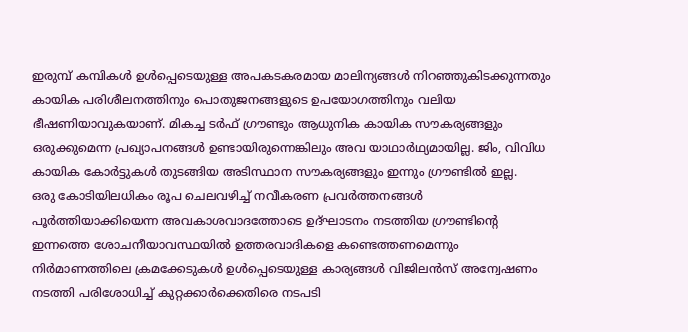ഇരുമ്പ് കമ്പികൾ ഉൾപ്പെടെയുള്ള അപകടകരമായ മാലിന്യങ്ങൾ നിറഞ്ഞുകിടക്കുന്നതും കായിക പരിശീലനത്തിനും പൊതുജനങ്ങളുടെ ഉപയോഗത്തിനും വലിയ ഭീഷണിയാവുകയാണ്. മികച്ച ടർഫ് ഗ്രൗണ്ടും ആധുനിക കായിക സൗകര്യങ്ങളും ഒരുക്കുമെന്ന പ്രഖ്യാപനങ്ങൾ ഉണ്ടായിരുന്നെങ്കിലും അവ യാഥാർഥ്യമായില്ല. ജിം, വിവിധ കായിക കോർട്ടുകൾ തുടങ്ങിയ അടിസ്ഥാന സൗകര്യങ്ങളും ഇന്നും ഗ്രൗണ്ടിൽ ഇല്ല.
ഒരു കോടിയിലധികം രൂപ ചെലവഴിച്ച് നവീകരണ പ്രവർത്തനങ്ങൾ പൂർത്തിയാക്കിയെന്ന അവകാശവാദത്തോടെ ഉദ്ഘാടനം നടത്തിയ ഗ്രൗണ്ടിന്റെ ഇന്നത്തെ ശോചനീയാവസ്ഥയിൽ ഉത്തരവാദികളെ കണ്ടെത്തണമെന്നും നിർമാണത്തിലെ ക്രമക്കേടുകൾ ഉൾപ്പെടെയുള്ള കാര്യങ്ങൾ വിജിലൻസ് അന്വേഷണം നടത്തി പരിശോധിച്ച് കുറ്റക്കാർക്കെതിരെ നടപടി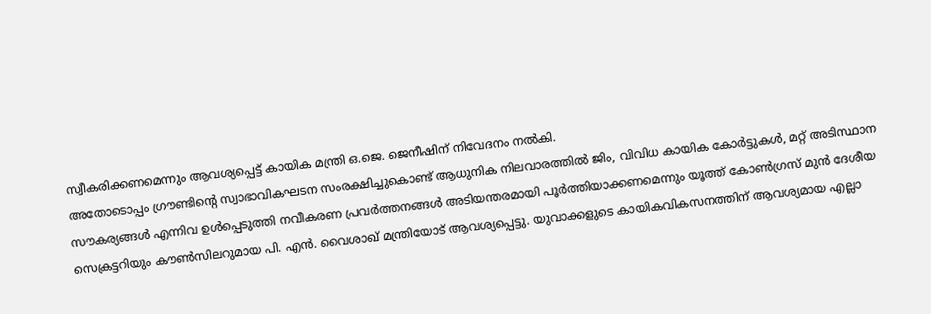സ്വീകരിക്കണമെന്നും ആവശ്യപ്പെട്ട് കായിക മന്ത്രി ഒ.ജെ. ജെനീഷിന് നിവേദനം നൽകി.
അതോടൊപ്പം ഗ്രൗണ്ടിന്റെ സ്വാഭാവികഘടന സംരക്ഷിച്ചുകൊണ്ട് ആധുനിക നിലവാരത്തിൽ ജിം, വിവിധ കായിക കോർട്ടുകൾ, മറ്റ് അടിസ്ഥാന സൗകര്യങ്ങൾ എന്നിവ ഉൾപ്പെടുത്തി നവീകരണ പ്രവർത്തനങ്ങൾ അടിയന്തരമായി പൂർത്തിയാക്കണമെന്നും യൂത്ത് കോൺഗ്രസ് മുൻ ദേശീയ സെക്രട്ടറിയും കൗൺസിലറുമായ പി. എൻ. വൈശാഖ് മന്ത്രിയോട് ആവശ്യപ്പെട്ടു. യുവാക്കളുടെ കായികവികസനത്തിന് ആവശ്യമായ എല്ലാ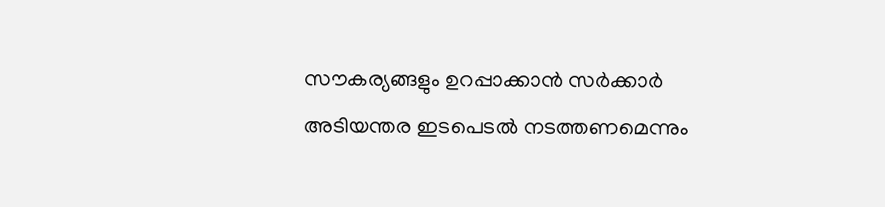സൗകര്യങ്ങളും ഉറപ്പാക്കാൻ സർക്കാർ അടിയന്തര ഇടപെടൽ നടത്തണമെന്നും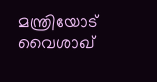മന്ത്രിയോട് വൈശാഖ്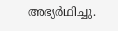അഭ്യർഥിച്ചു.